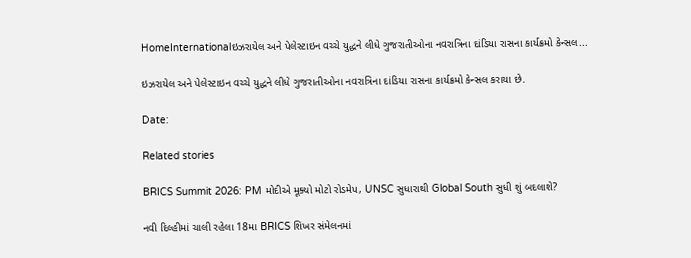HomeInternationalઇઝરાયેલ અને પેલેસ્ટાઇન વચ્ચે યુદ્ધને લીધે ગુજરાતીઓના નવરાત્રિના દાંડિયા રાસના કાર્યક્રમો કેન્સલ...

ઇઝરાયેલ અને પેલેસ્ટાઇન વચ્ચે યુદ્ધને લીધે ગુજરાતીઓના નવરાત્રિના દાંડિયા રાસના કાર્યક્રમો કેન્સલ કરાયા છે.

Date:

Related stories

BRICS Summit 2026: PM મોદીએ મૂક્યો મોટો રોડમેપ, UNSC સુધારાથી Global South સુધી શું બદલાશે?

નવી દિલ્હીમાં ચાલી રહેલા 18મા BRICS શિખર સંમેલનમાં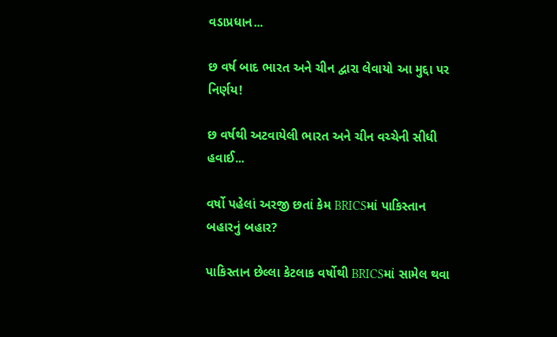વડાપ્રધાન...

છ વર્ષ બાદ ભારત અને ચીન દ્વારા લેવાયો આ મુદ્દા પર નિર્ણય!

છ વર્ષથી અટવાયેલી ભારત અને ચીન વચ્ચેની સીધી હવાઈ...

વર્ષો પહેલાં અરજી છતાં કેમ BRICSમાં પાકિસ્તાન બહારનું બહાર?

પાકિસ્તાન છેલ્લા કેટલાક વર્ષોથી BRICSમાં સામેલ થવા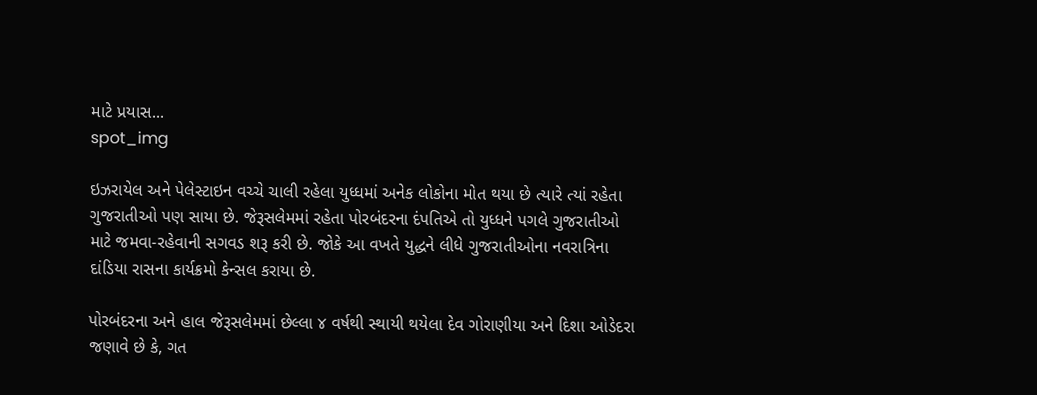માટે પ્રયાસ...
spot_img

ઇઝરાયેલ અને પેલેસ્ટાઇન વચ્ચે ચાલી રહેલા યુધ્ધમાં અનેક લોકોના મોત થયા છે ત્યારે ત્યાં રહેતા ગુજરાતીઓ પણ સાયા છે. જેરૂસલેમમાં રહેતા પોરબંદરના દંપતિએ તો યુધ્ધને પગલે ગુજરાતીઓ માટે જમવા-રહેવાની સગવડ શરૂ કરી છે. જોકે આ વખતે યુદ્ધને લીધે ગુજરાતીઓના નવરાત્રિના દાંડિયા રાસના કાર્યક્રમો કેન્સલ કરાયા છે.

પોરબંદરના અને હાલ જેરૂસલેમમાં છેલ્લા ૪ વર્ષથી સ્થાયી થયેલા દેવ ગોરાણીયા અને દિશા ઓડેદરા જણાવે છે કે, ગત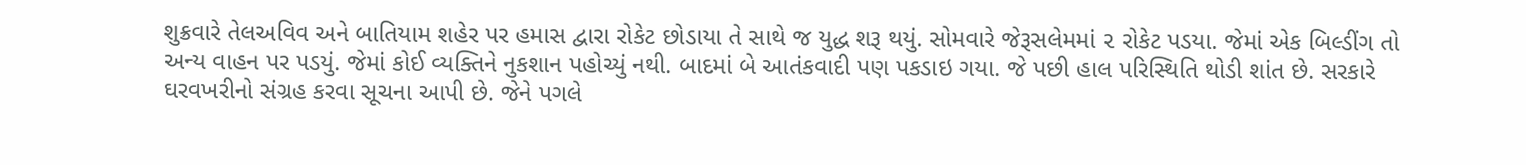શુક્રવારે તેલઅવિવ અને બાતિયામ શહેર પર હમાસ દ્વારા રોકેટ છોડાયા તે સાથે જ યુદ્ધ શરૂ થયું. સોમવારે જેરૂસલેમમાં ૨ રોકેટ પડયા. જેમાં એક બિલ્ડીંગ તો અન્ય વાહન પર પડયું. જેમાં કોઈ વ્યક્તિને નુકશાન પહોચ્યું નથી. બાદમાં બે આતંકવાદી પણ પકડાઇ ગયા. જે પછી હાલ પરિસ્થિતિ થોડી શાંત છે. સરકારે ઘરવખરીનો સંગ્રહ કરવા સૂચના આપી છે. જેને પગલે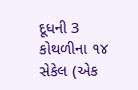દૂધની 3 કોથળીના ૧૪ સેકેલ (એક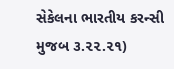સેકેલના ભારતીય કરન્સી મુજબ ૩.૨૨.૨૧)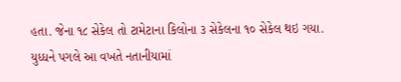હતા. જેના ૧૮ સેકેલ તો ટામેટાના કિલોના ૩ સેકેલના ૧૦ સેકેલ થઇ ગયા. યુધ્ધને પગલે આ વખતે નતાનીયામાં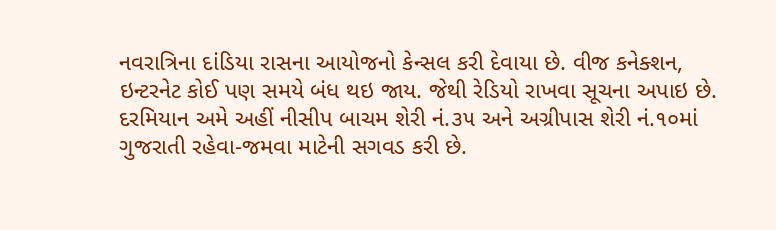નવરાત્રિના દાંડિયા રાસના આયોજનો કેન્સલ કરી દેવાયા છે. વીજ કનેક્શન, ઇન્ટરનેટ કોઈ પણ સમયે બંધ થઇ જાય. જેથી રેડિયો રાખવા સૂચના અપાઇ છે. દરમિયાન અમે અહીં નીસીપ બાચમ શેરી નં.૩૫ અને અગ્રીપાસ શેરી નં.૧૦માં ગુજરાતી રહેવા-જમવા માટેની સગવડ કરી છે.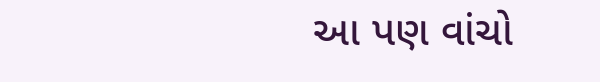આ પણ વાંચો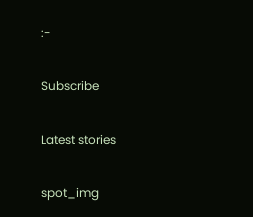:-

Subscribe

Latest stories

spot_img